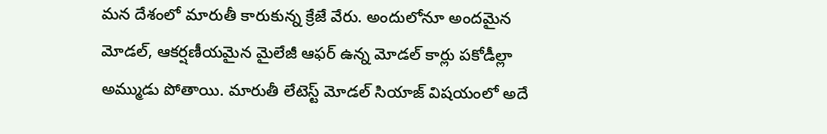మన దేశంలో మారుతీ కారుకున్న క్రేజే వేరు. అందులోనూ అందమైన మోడల్, ఆకర్షణీయమైన మైలేజీ ఆఫర్ ఉన్న మోడల్ కార్లు పకోడీల్లా అమ్ముడు పోతాయి. మారుతీ లేటెస్ట్ మోడల్ సియాజ్ విషయంలో అదే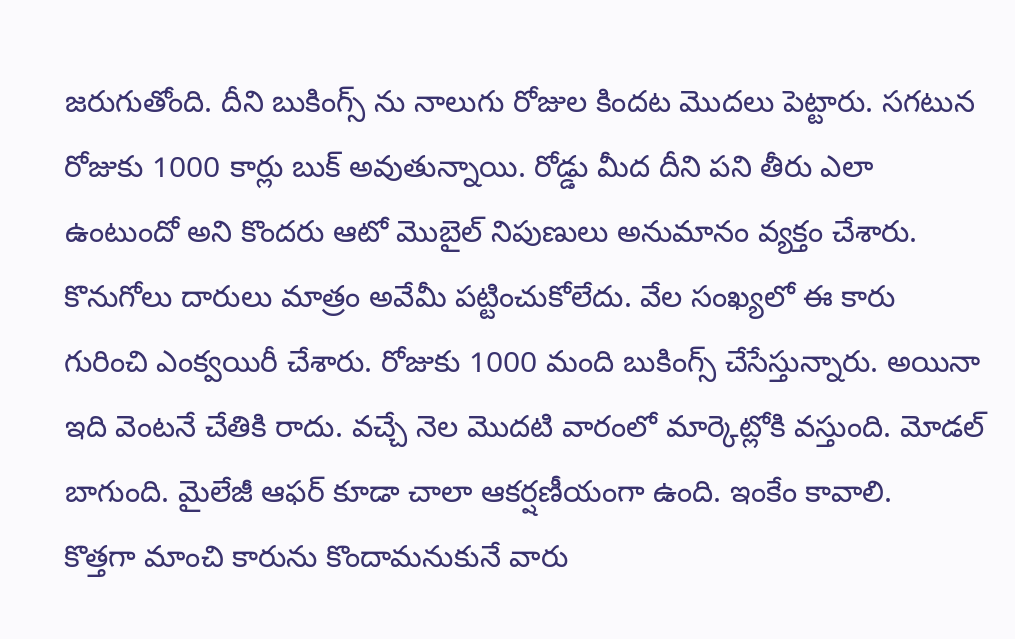జరుగుతోంది. దీని బుకింగ్స్ ను నాలుగు రోజుల కిందట మొదలు పెట్టారు. సగటున రోజుకు 1000 కార్లు బుక్ అవుతున్నాయి. రోడ్డు మీద దీని పని తీరు ఎలా ఉంటుందో అని కొందరు ఆటో మొబైల్ నిపుణులు అనుమానం వ్యక్తం చేశారు.
కొనుగోలు దారులు మాత్రం అవేమీ పట్టించుకోలేదు. వేల సంఖ్యలో ఈ కారు గురించి ఎంక్వయిరీ చేశారు. రోజుకు 1000 మంది బుకింగ్స్ చేసేస్తున్నారు. అయినా ఇది వెంటనే చేతికి రాదు. వచ్చే నెల మొదటి వారంలో మార్కెట్లోకి వస్తుంది. మోడల్ బాగుంది. మైలేజీ ఆఫర్ కూడా చాలా ఆకర్షణీయంగా ఉంది. ఇంకేం కావాలి.
కొత్తగా మాంచి కారును కొందామనుకునే వారు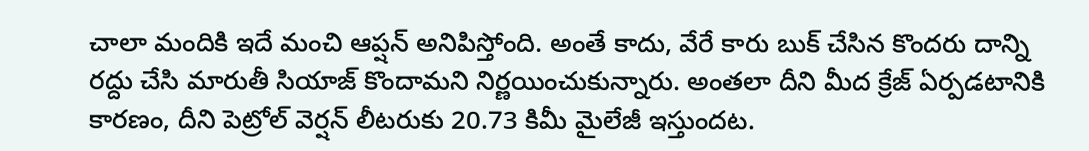చాలా మందికి ఇదే మంచి ఆప్షన్ అనిపిస్తోంది. అంతే కాదు, వేరే కారు బుక్ చేసిన కొందరు దాన్ని రద్దు చేసి మారుతీ సియాజ్ కొందామని నిర్ణయించుకున్నారు. అంతలా దీని మీద క్రేజ్ ఏర్పడటానికి కారణం, దీని పెట్రోల్ వెర్షన్ లీటరుకు 20.73 కిమీ మైలేజీ ఇస్తుందట.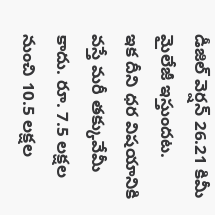డీజిల్ వెర్షన్ 26.21 కిమీ మైలేజీ ఇస్తుందట.
ఇక దీని ధర విషయానికి వస్తే మరీ తక్కువేమీ కాదు. రూ. 7.5 లక్షల నుంచి 10.5 లక్షల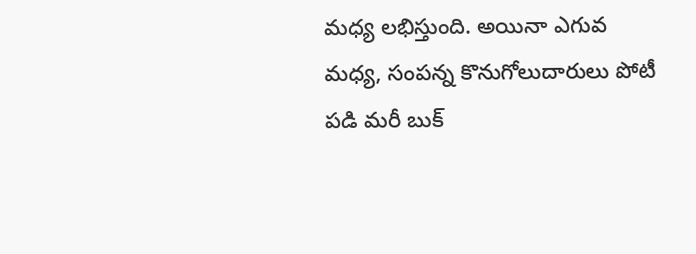మధ్య లభిస్తుంది. అయినా ఎగువ మధ్య, సంపన్న కొనుగోలుదారులు పోటీ పడి మరీ బుక్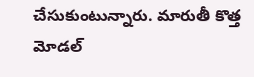చేసుకుంటున్నారు. మారుతీ కొత్త మోడల్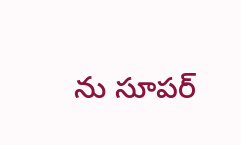ను సూపర్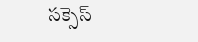సక్సెస్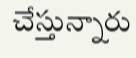చేస్తున్నారు